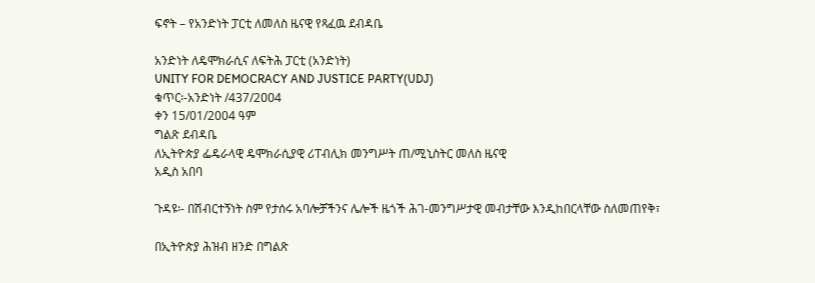ፍኖት – የአንድነት ፓርቲ ለመለስ ዜናዊ የጻፈዉ ደብዳቤ

አንድነት ለዴሞክራሲና ለፍትሕ ፓርቲ (አንድነት)
UNITY FOR DEMOCRACY AND JUSTICE PARTY(UDJ)
ቁጥር፡-አንድነት /437/2ዐዐ4
ቀን 15/01/2004 ዓም
ግልጽ ደብዳቤ
ለኢትዮጵያ ፌዴራላዊ ዴሞክራሲያዊ ሪፐብሊክ መንግሥት ጠ/ሚኒስትር መለስ ዜናዊ
አዲስ አበባ

ጉዳዩ፡- በሽብርተኝነት ስም የታሰሩ አባሎቻችንና ሌሎች ዜጎች ሕገ-መንግሥታዊ መብታቸው እንዲከበርላቸው ስለመጠየቅ፣

በኢትዮጵያ ሕዝብ ዘንድ በግልጽ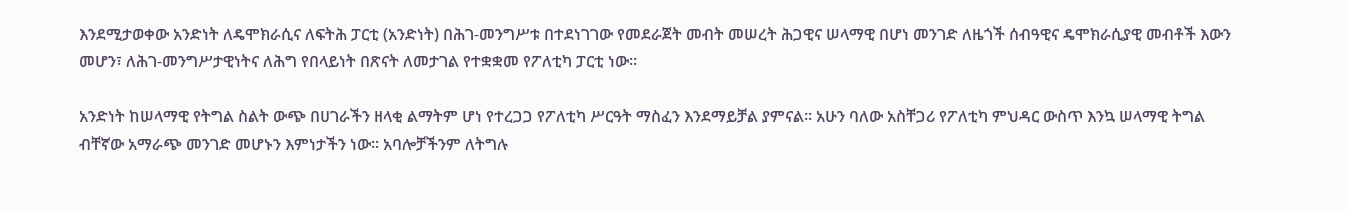እንደሚታወቀው አንድነት ለዴሞክራሲና ለፍትሕ ፓርቲ (አንድነት) በሕገ-መንግሥቱ በተደነገገው የመደራጀት መብት መሠረት ሕጋዊና ሠላማዊ በሆነ መንገድ ለዜጎች ሰብዓዊና ዴሞክራሲያዊ መብቶች እውን መሆን፣ ለሕገ-መንግሥታዊነትና ለሕግ የበላይነት በጽናት ለመታገል የተቋቋመ የፖለቲካ ፓርቲ ነው፡፡

አንድነት ከሠላማዊ የትግል ስልት ውጭ በሀገራችን ዘላቂ ልማትም ሆነ የተረጋጋ የፖለቲካ ሥርዓት ማስፈን እንደማይቻል ያምናል፡፡ አሁን ባለው አስቸጋሪ የፖለቲካ ምህዳር ውስጥ እንኳ ሠላማዊ ትግል ብቸኛው አማራጭ መንገድ መሆኑን እምነታችን ነው፡፡ አባሎቻችንም ለትግሉ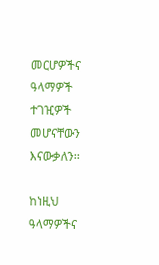መርሆዎችና ዓላማዎች ተገዢዎች መሆናቸውን እናውቃለን፡፡

ከነዚህ ዓላማዎችና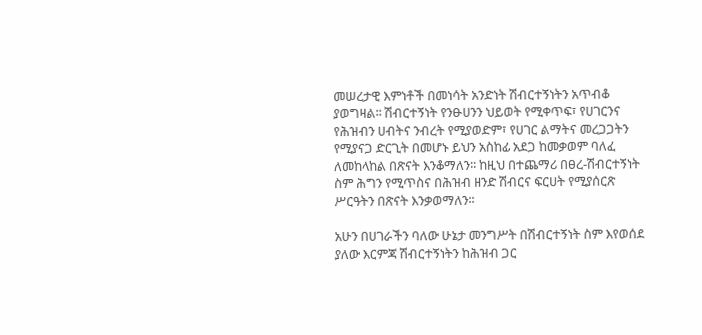መሠረታዊ እምነቶች በመነሳት አንድነት ሽብርተኝነትን አጥብቆ ያወግዛል፡፡ ሽብርተኝነት የንፁሀንን ህይወት የሚቀጥፍ፣ የሀገርንና የሕዝብን ሀብትና ንብረት የሚያወድም፣ የሀገር ልማትና መረጋጋትን የሚያናጋ ድርጊት በመሆኑ ይህን አስከፊ አደጋ ከመቃወም ባለፈ ለመከላከል በጽናት እንቆማለን፡፡ ከዚህ በተጨማሪ በፀረ-ሽብርተኝነት ስም ሕግን የሚጥስና በሕዝብ ዘንድ ሽብርና ፍርሀት የሚያሰርጽ ሥርዓትን በጽናት እንቃወማለን፡፡

አሁን በሀገራችን ባለው ሁኔታ መንግሥት በሽብርተኝነት ስም እየወሰደ ያለው እርምጃ ሽብርተኝነትን ከሕዝብ ጋር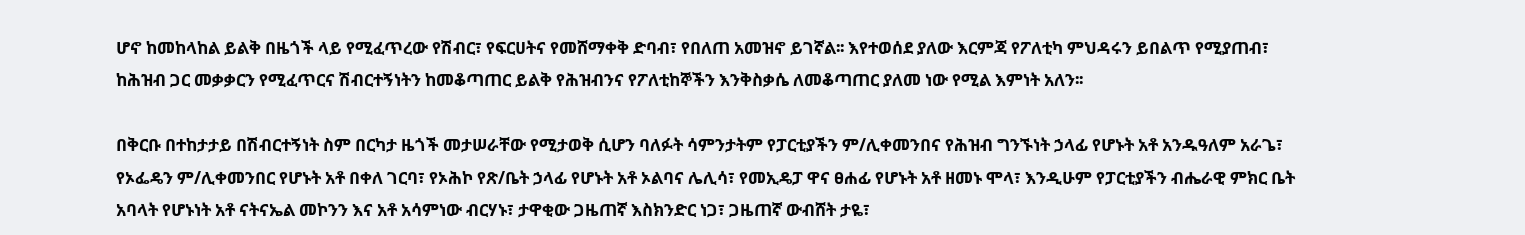ሆኖ ከመከላከል ይልቅ በዜጎች ላይ የሚፈጥረው የሽብር፣ የፍርሀትና የመሸማቀቅ ድባብ፣ የበለጠ አመዝኖ ይገኛል፡፡ እየተወሰደ ያለው እርምጃ የፖለቲካ ምህዳሩን ይበልጥ የሚያጠብ፣ ከሕዝብ ጋር መቃቃርን የሚፈጥርና ሽብርተኝነትን ከመቆጣጠር ይልቅ የሕዝብንና የፖለቲከኞችን እንቅስቃሴ ለመቆጣጠር ያለመ ነው የሚል እምነት አለን፡፡

በቅርቡ በተከታታይ በሽብርተኝነት ስም በርካታ ዜጎች መታሠራቸው የሚታወቅ ሲሆን ባለፉት ሳምንታትም የፓርቲያችን ም/ሊቀመንበና የሕዝብ ግንኙነት ኃላፊ የሆኑት አቶ አንዱዓለም አራጌ፣ የኦፌዴን ም/ሊቀመንበር የሆኑት አቶ በቀለ ገርባ፣ የኦሕኮ የጽ/ቤት ኃላፊ የሆኑት አቶ ኦልባና ሌሊሳ፣ የመኢዴፓ ዋና ፀሐፊ የሆኑት አቶ ዘመኑ ሞላ፣ እንዲሁም የፓርቲያችን ብሔራዊ ምክር ቤት አባላት የሆኑነት አቶ ናትናኤል መኮንን እና አቶ አሳምነው ብርሃኑ፣ ታዋቂው ጋዜጠኛ እስክንድር ነጋ፣ ጋዜጠኛ ውብሸት ታዬ፣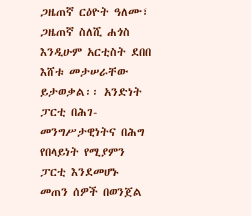ጋዜጠኛ ርዕዮት ዓለሙ፣ ጋዜጠኛ ስለሺ ሐጎስ እንዲሁም አርቲስት ደበበ እሸቱ መታሠራቸው ይታወቃል፡፡ አንድነት ፓርቲ በሕገ-መንግሥታዊነትና በሕግ የበላይነት የሚያምን ፓርቲ እንደመሆኑ መጠን ሰዎች በወንጀል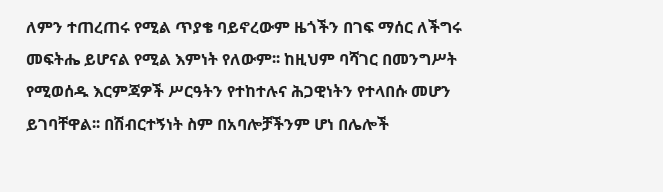ለምን ተጠረጠሩ የሚል ጥያቄ ባይኖረውም ዜጎችን በገፍ ማሰር ለችግሩ መፍትሔ ይሆናል የሚል እምነት የለውም፡፡ ከዚህም ባሻገር በመንግሥት የሚወሰዱ እርምጃዎች ሥርዓትን የተከተሉና ሕጋዊነትን የተላበሱ መሆን ይገባቸዋል፡፡ በሽብርተኝነት ስም በአባሎቻችንም ሆነ በሌሎች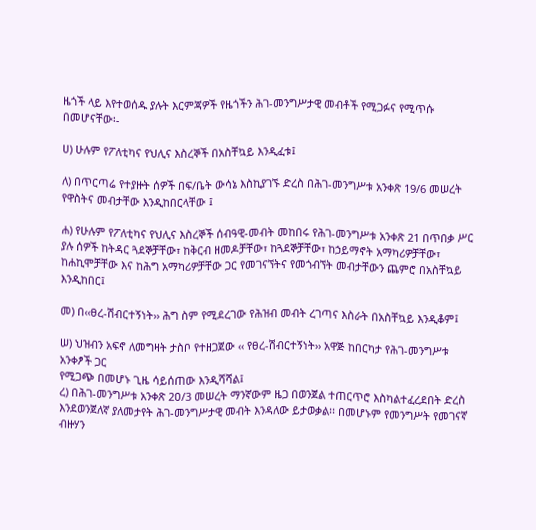ዜጎች ላይ እየተወሰዱ ያሉት እርምጃዎች የዜጎችን ሕገ-መንግሥታዊ መብቶች የሚጋፉና የሚጥሱ በመሆናቸው፡-

ሀ) ሁሉም የፖለቲካና የህሊና እስረኞች በአስቸኳይ እንዲፈቱ፤

ለ) በጥርጣሬ የተያዙት ሰዎች በፍ/ቤት ውሳኔ እስኪያገኙ ድረስ በሕገ-መንግሥቱ አንቀጽ 19/6 መሠረት የዋስትና መብታቸው እንዲከበርላቸው ፤

ሐ) የሁሉም የፖለቲካና የህሊና እስረኞች ሰብዓዊ-መብት መከበሩ የሕገ-መንግሥቱ አንቀጽ 21 በጥበቃ ሥር ያሉ ሰዎች ከትዳር ጓደኞቻቸው፣ ከቅርብ ዘመዶቻቸው፣ ከጓደኞቻቸው፣ ከኃይማኖት አማካሪዎቻቸው፣ ከሐኪሞቻቸው እና ከሕግ አማካሪዎቻቸው ጋር የመገናኘትና የመጎብኘት መብታቸውን ጨምሮ በአስቸኳይ እንዲከበር፤

መ) በ‹‹ፀረ-ሽብርተኝነት›› ሕግ ስም የሚደረገው የሕዝብ መብት ረገጣና እስራት በአስቸኳይ እንዲቆም፤

ሠ) ህዝብን አፍኖ ለመግዛት ታስቦ የተዘጋጀው ‹‹ የፀረ-ሽብርተኝነት›› አዋጅ ከበርካታ የሕገ-መንግሥቱ አንቀፆች ጋር
የሚጋጭ በመሆኑ ጊዜ ሳይሰጠው እንዲሻሻል፤
ረ) በሕገ-መንግሥቱ አንቀጽ 2ዐ/3 መሠረት ማንኛውም ዜጋ በወንጀል ተጠርጥሮ እስካልተፈረደበት ድረስ እንደወንጀለኛ ያለመታየት ሕገ-መንግሥታዊ መብት እንዳለው ይታወቃል፡፡ በመሆኑም የመንግሥት የመገናኛ ብዙሃን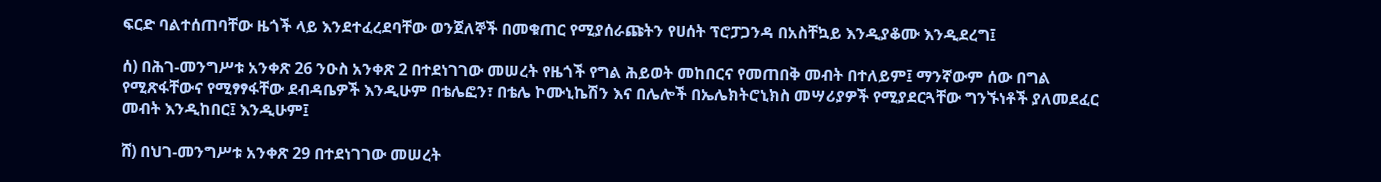ፍርድ ባልተሰጠባቸው ዜጎች ላይ እንደተፈረደባቸው ወንጀለኞች በመቁጠር የሚያሰራጩትን የሀሰት ፕሮፓጋንዳ በአስቸኳይ እንዲያቆሙ እንዲደረግ፤

ሰ) በሕገ-መንግሥቱ አንቀጽ 26 ንዑስ አንቀጽ 2 በተደነገገው መሠረት የዜጎች የግል ሕይወት መከበርና የመጠበቅ መብት በተለይም፤ ማንኛውም ሰው በግል የሚጽፋቸውና የሚፃፃፋቸው ደብዳቤዎች እንዲሁም በቴሌፎን፣ በቴሌ ኮሙኒኬሽን እና በሌሎች በኤሌክትሮኒክስ መሣሪያዎች የሚያደርጓቸው ግንኙነቶች ያለመደፈር መብት እንዲከበር፤ እንዲሁም፤

ሸ) በህገ-መንግሥቱ አንቀጽ 29 በተደነገገው መሠረት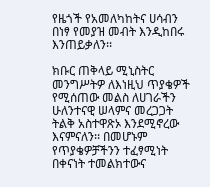የዜጎች የአመለካከትና ሀሳብን በነፃ የመያዝ መብት እንዲከበሩ እንጠይቃለን፡፡

ክቡር ጠቅላይ ሚኒስትር መንግሥትዎ ለእነዚህ ጥያቄዎች የሚሰጠው መልስ ለሀገራችን ሁለንተናዊ ሠላምና መረጋጋት ትልቅ አስተዋጽኦ እንደሚኖረው እናምናለን፡፡ በመሆኑም የጥያቄዎቻችንን ተፈፃሚነት በቀናነት ተመልክተውና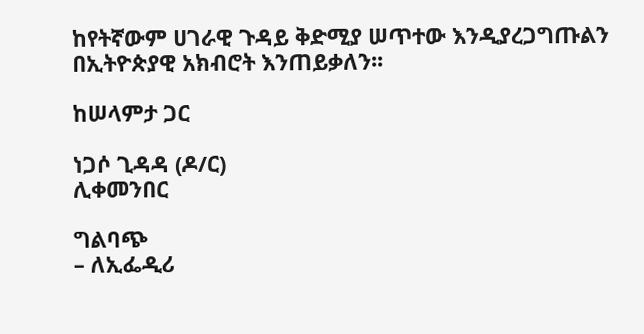ከየትኛውም ሀገራዊ ጉዳይ ቅድሚያ ሠጥተው እንዲያረጋግጡልን በኢትዮጵያዊ አክብሮት እንጠይቃለን፡፡

ከሠላምታ ጋር

ነጋሶ ጊዳዳ (ዶ/ር)
ሊቀመንበር

ግልባጭ
– ለኢፌዲሪ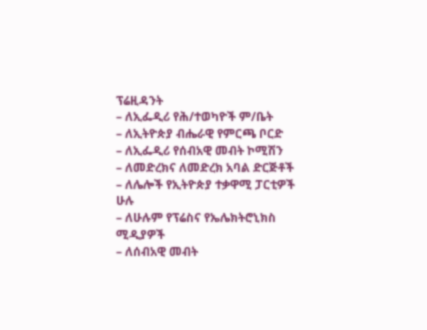ፕሬዚዳንት
– ለኢፌዲሪ የሕ/ተወካዮች ም/ቤት
– ለኢትዮጵያ ብሔራዊ የምርጫ ቦርድ
– ለኢፌዲሪ የሰብአዊ መብት ኮሚሽን
– ለመድረክና ለመድረክ አባል ድርጅቶች
– ለሌሎች የኢትዮጵያ ተቃዋሚ ፓርቲዎች ሁሉ
– ለሁሉም የፕሬስና የኤሌክትሮኒክስ ሚዲያዎች
– ለሰብአዊ መብት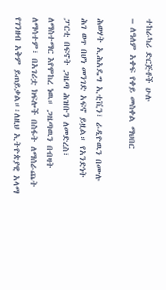ተከራካሪ ድርጅቶች ሁሉ
– ለዓለም አቀፍ የቀይ መስቀል ማህበር

ሕወሃት ኢሕአዴግ ኢቲቪን፣ ራዲዮዉን በሙሉ ሕገ ወጥ በሆነ መንገድ አፍኖ ይዟል። የአንድነት ፓርቲ በፍኖት ጋዜጣ ሕዝቡን ለመድረስ፣ ለማስተማር እየሞከረ ነዉ። ጋዜጣዉን በብዛት ለማሳተም፣ በአገሪቷ ክፍሎች በስፋት ለማሰራጨት የገንዘብ አቅም ይጠይቃል።፡ለዚህ ኢትዮጵያዊ አላማ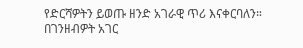የድርሻዎትን ይወጡ ዘንድ አገራዊ ጥሪ እናቀርባለን። በገንዘብዎት አገር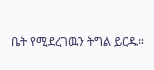ቤት የሚደረገዉን ትግል ይርዱ።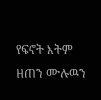የፍኖት እትም ዘጠን ሙሉዉን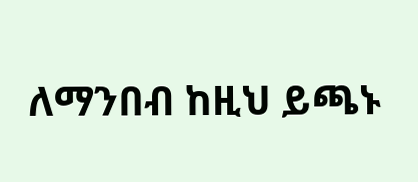ለማንበብ ከዚህ ይጫኑ